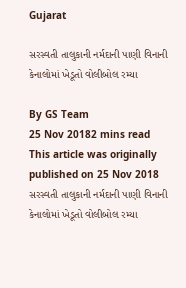Gujarat

સરસ્વતી તાલુકાની નર્મદાની પાણી વિનાની કેનાલોમાં ખેડૂતો વોલીબોલ રમ્યા

By GS Team
25 Nov 20182 mins read
This article was originally published on 25 Nov 2018
સરસ્વતી તાલુકાની નર્મદાની પાણી વિનાની કેનાલોમાં ખેડૂતો વોલીબોલ રમ્યા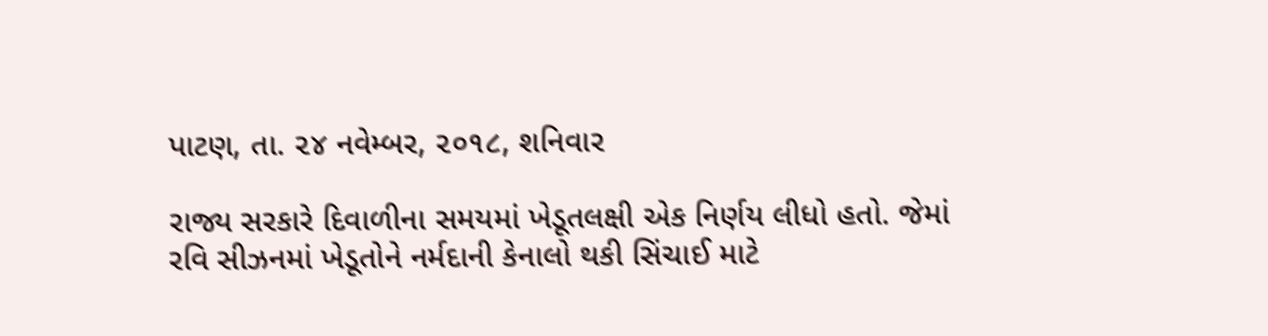પાટણ, તા. ૨૪ નવેમ્બર, ૨૦૧૮, શનિવાર

રાજ્ય સરકારે દિવાળીના સમયમાં ખેડૂતલક્ષી એક નિર્ણય લીધો હતો. જેમાં રવિ સીઝનમાં ખેડૂતોને નર્મદાની કેનાલો થકી સિંચાઈ માટે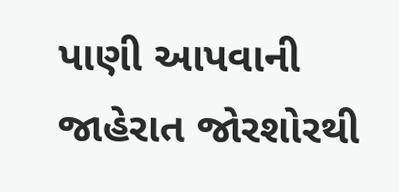પાણી આપવાની જાહેરાત જોરશોરથી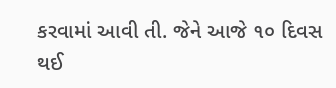કરવામાં આવી તી. જેને આજે ૧૦ દિવસ થઈ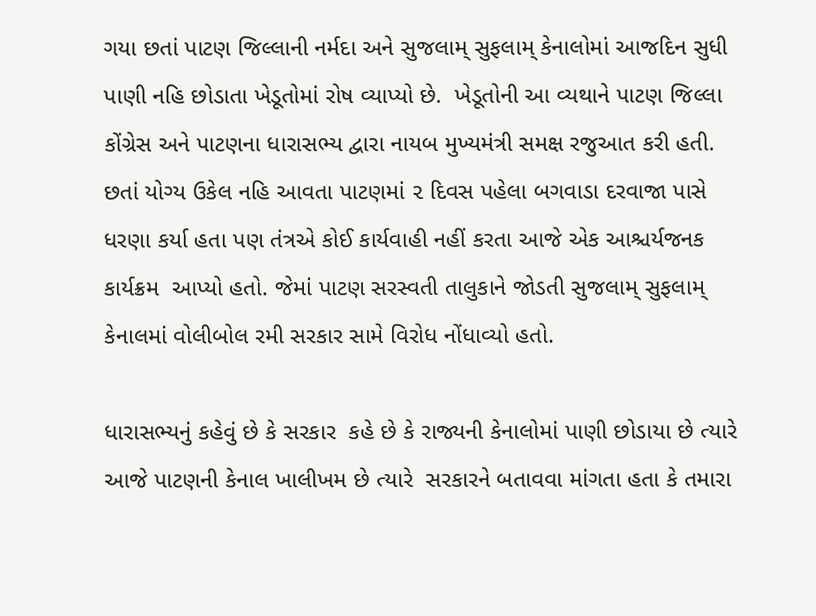ગયા છતાં પાટણ જિલ્લાની નર્મદા અને સુજલામ્ સુફલામ્ કેનાલોમાં આજદિન સુધી પાણી નહિ છોડાતા ખેડૂતોમાં રોષ વ્યાપ્યો છે.  ખેડૂતોની આ વ્યથાને પાટણ જિલ્લા કોંગ્રેસ અને પાટણના ધારાસભ્ય દ્વારા નાયબ મુખ્યમંત્રી સમક્ષ રજુઆત કરી હતી. છતાં યોગ્ય ઉકેલ નહિ આવતા પાટણમાં ૨ દિવસ પહેલા બગવાડા દરવાજા પાસે ધરણા કર્યા હતા પણ તંત્રએ કોઈ કાર્યવાહી નહીં કરતા આજે એક આશ્ચર્યજનક કાર્યક્રમ  આપ્યો હતો. જેમાં પાટણ સરસ્વતી તાલુકાને જોડતી સુજલામ્ સુફલામ્ કેનાલમાં વોલીબોલ રમી સરકાર સામે વિરોધ નોંધાવ્યો હતો.

ધારાસભ્યનું કહેવું છે કે સરકાર  કહે છે કે રાજ્યની કેનાલોમાં પાણી છોડાયા છે ત્યારે આજે પાટણની કેનાલ ખાલીખમ છે ત્યારે  સરકારને બતાવવા માંગતા હતા કે તમારા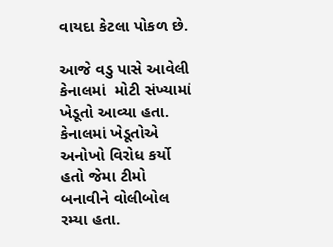વાયદા કેટલા પોકળ છે.

આજે વડુ પાસે આવેલી કેનાલમાં  મોટી સંખ્યામાં ખેડૂતો આવ્યા હતા. કેનાલમાં ખેડૂતોએ અનોખો વિરોધ કર્યો હતો જેમા ટીમો બનાવીને વોલીબોલ રમ્યા હતા.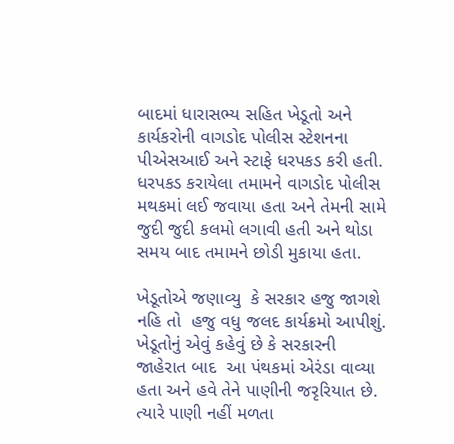બાદમાં ધારાસભ્ય સહિત ખેડૂતો અને કાર્યકરોની વાગડોદ પોલીસ સ્ટેશનના પીએસઆઈ અને સ્ટાફે ધરપકડ કરી હતી. ધરપકડ કરાયેલા તમામને વાગડોદ પોલીસ મથકમાં લઈ જવાયા હતા અને તેમની સામે જુદી જુદી કલમો લગાવી હતી અને થોડા સમય બાદ તમામને છોડી મુકાયા હતા.

ખેડૂતોએ જણાવ્યુ  કે સરકાર હજુ જાગશે નહિ તો  હજુ વધુ જલદ કાર્યક્રમો આપીશું.  ખેડૂતોનું એવું કહેવું છે કે સરકારની જાહેરાત બાદ  આ પંથકમાં એરંડા વાવ્યા હતા અને હવે તેને પાણીની જરૃરિયાત છે. ત્યારે પાણી નહીં મળતા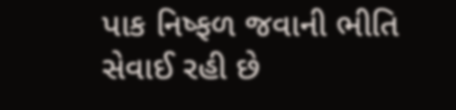પાક નિષ્ફળ જવાની ભીતિ સેવાઈ રહી છે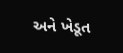અને ખેડૂત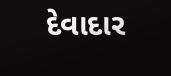દેવાદાર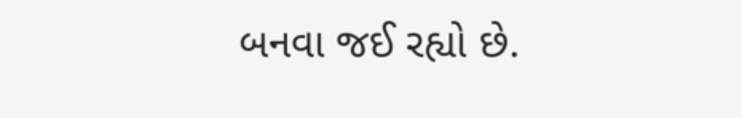બનવા જઈ રહ્યો છે.